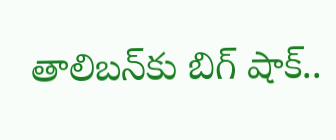తాలిబన్‌కు బిగ్ షాక్..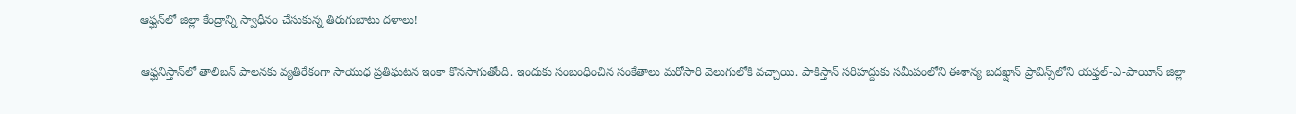ఆఫ్ఘన్‌లో జిల్లా కేంద్రాన్ని స్వాధీనం చేసుకున్న తిరుగుబాటు దళాలు!

ఆఫ్ఘనిస్తాన్‌లో తాలిబన్ పాలనకు వ్యతిరేకంగా సాయుధ ప్రతిఘటన ఇంకా కొనసాగుతోంది. ఇందుకు సంబంధించిన సంకేతాలు మరోసారి వెలుగులోకి వచ్చాయి. పాకిస్తాన్ సరిహద్దుకు సమీపంలోని ఈశాన్య బదఖ్షాన్ ప్రావిన్స్‌లోని యఫ్తల్-ఎ-పాయీన్ జిల్లా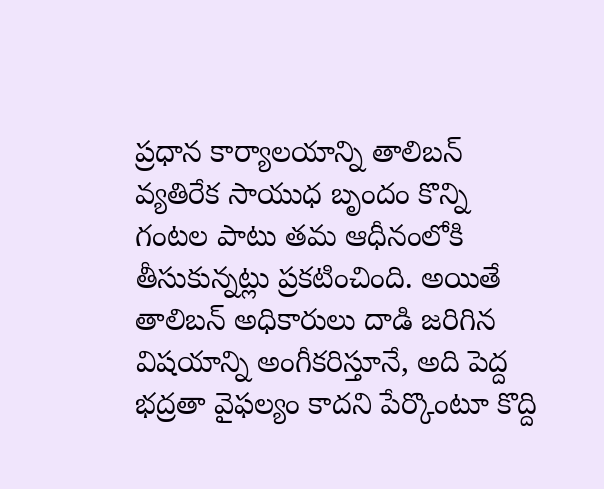ప్రధాన కార్యాలయాన్ని తాలిబన్ వ్యతిరేక సాయుధ బృందం కొన్ని గంటల పాటు తమ ఆధీనంలోకి తీసుకున్నట్లు ప్రకటించింది. అయితే తాలిబన్ అధికారులు దాడి జరిగిన విషయాన్ని అంగీకరిస్తూనే, అది పెద్ద భద్రతా వైఫల్యం కాదని పేర్కొంటూ కొద్ది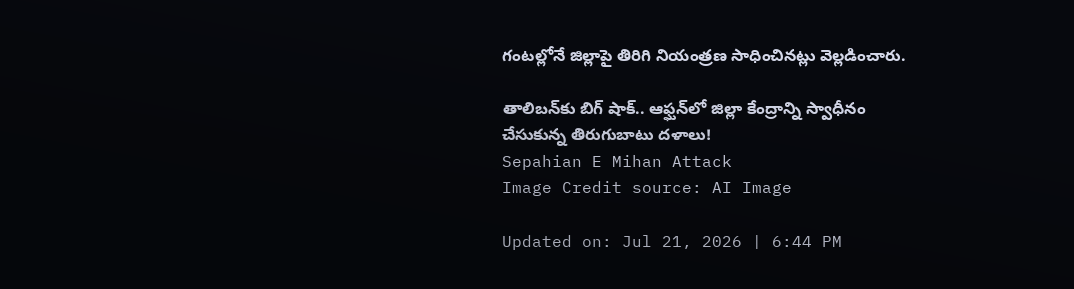గంటల్లోనే జిల్లాపై తిరిగి నియంత్రణ సాధించినట్లు వెల్లడించారు.

తాలిబన్‌కు బిగ్ షాక్.. ఆఫ్ఘన్‌లో జిల్లా కేంద్రాన్ని స్వాధీనం చేసుకున్న తిరుగుబాటు దళాలు!
Sepahian E Mihan Attack
Image Credit source: AI Image

Updated on: Jul 21, 2026 | 6:44 PM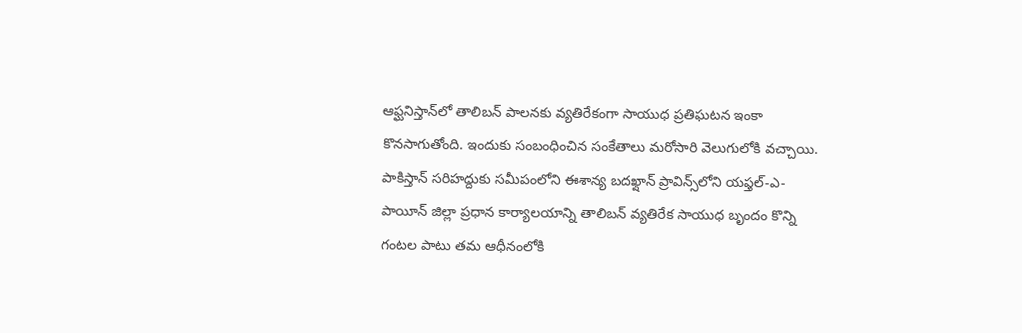ఆఫ్ఘనిస్తాన్‌లో తాలిబన్ పాలనకు వ్యతిరేకంగా సాయుధ ప్రతిఘటన ఇంకా కొనసాగుతోంది. ఇందుకు సంబంధించిన సంకేతాలు మరోసారి వెలుగులోకి వచ్చాయి. పాకిస్తాన్ సరిహద్దుకు సమీపంలోని ఈశాన్య బదఖ్షాన్ ప్రావిన్స్‌లోని యఫ్తల్-ఎ-పాయీన్ జిల్లా ప్రధాన కార్యాలయాన్ని తాలిబన్ వ్యతిరేక సాయుధ బృందం కొన్ని గంటల పాటు తమ ఆధీనంలోకి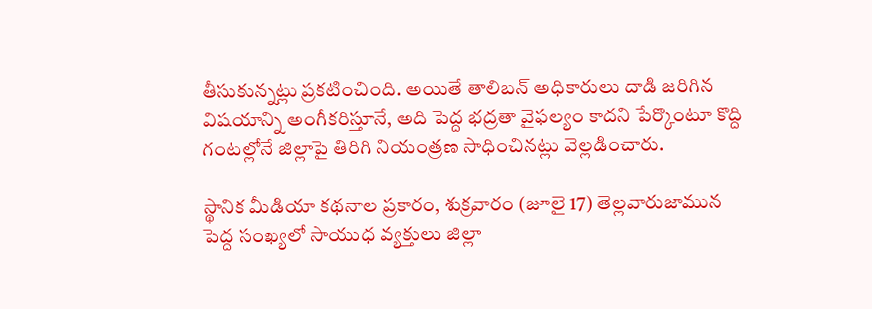తీసుకున్నట్లు ప్రకటించింది. అయితే తాలిబన్ అధికారులు దాడి జరిగిన విషయాన్ని అంగీకరిస్తూనే, అది పెద్ద భద్రతా వైఫల్యం కాదని పేర్కొంటూ కొద్ది గంటల్లోనే జిల్లాపై తిరిగి నియంత్రణ సాధించినట్లు వెల్లడించారు.

స్థానిక మీడియా కథనాల ప్రకారం, శుక్రవారం (జూలై 17) తెల్లవారుజామున పెద్ద సంఖ్యలో సాయుధ వ్యక్తులు జిల్లా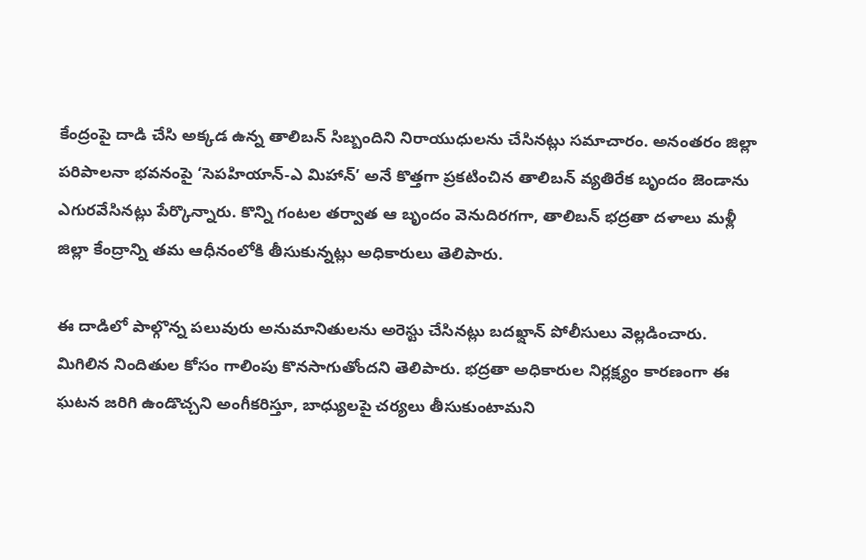కేంద్రంపై దాడి చేసి అక్కడ ఉన్న తాలిబన్ సిబ్బందిని నిరాయుధులను చేసినట్లు సమాచారం. అనంతరం జిల్లా పరిపాలనా భవనంపై ‘సెపహియాన్-ఎ మిహాన్’ అనే కొత్తగా ప్రకటించిన తాలిబన్ వ్యతిరేక బృందం జెండాను ఎగురవేసినట్లు పేర్కొన్నారు. కొన్ని గంటల తర్వాత ఆ బృందం వెనుదిరగగా, తాలిబన్ భద్రతా దళాలు మళ్లీ జిల్లా కేంద్రాన్ని తమ ఆధీనంలోకి తీసుకున్నట్లు అధికారులు తెలిపారు.

ఈ దాడిలో పాల్గొన్న పలువురు అనుమానితులను అరెస్టు చేసినట్లు బదఖ్షాన్ పోలీసులు వెల్లడించారు. మిగిలిన నిందితుల కోసం గాలింపు కొనసాగుతోందని తెలిపారు. భద్రతా అధికారుల నిర్లక్ష్యం కారణంగా ఈ ఘటన జరిగి ఉండొచ్చని అంగీకరిస్తూ, బాధ్యులపై చర్యలు తీసుకుంటామని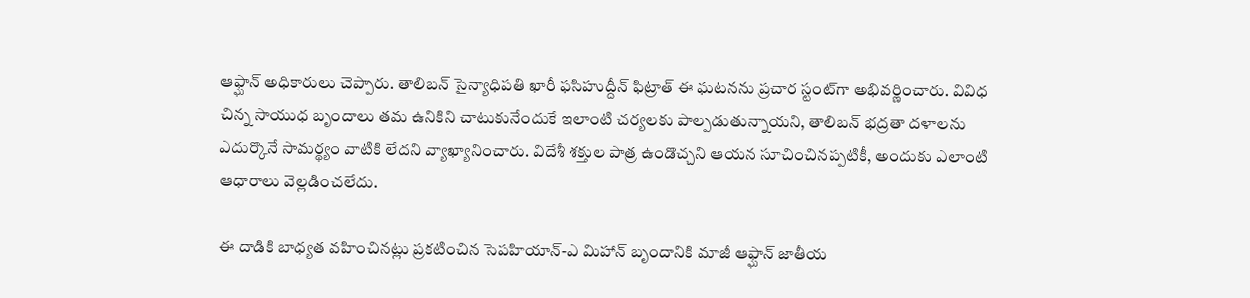ఆఫ్ఘాన్ అధికారులు చెప్పారు. తాలిబన్ సైన్యాధిపతి ఖారీ ఫసిహుద్దీన్ ఫిట్రాత్ ఈ ఘటనను ప్రచార స్టంట్‌గా అభివర్ణించారు. వివిధ చిన్న సాయుధ బృందాలు తమ ఉనికిని చాటుకునేందుకే ఇలాంటి చర్యలకు పాల్పడుతున్నాయని, తాలిబన్ భద్రతా దళాలను ఎదుర్కొనే సామర్థ్యం వాటికి లేదని వ్యాఖ్యానించారు. విదేశీ శక్తుల పాత్ర ఉండొచ్చని ఆయన సూచించినప్పటికీ, అందుకు ఎలాంటి ఆధారాలు వెల్లడించలేదు.

ఈ దాడికి బాధ్యత వహించినట్లు ప్రకటించిన సెపహియాన్-ఎ మిహాన్ బృందానికి మాజీ ఆఫ్ఘాన్ జాతీయ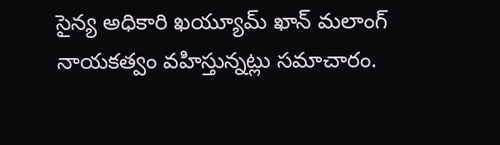సైన్య అధికారి ఖయ్యూమ్ ఖాన్ మలాంగ్ నాయకత్వం వహిస్తున్నట్లు సమాచారం.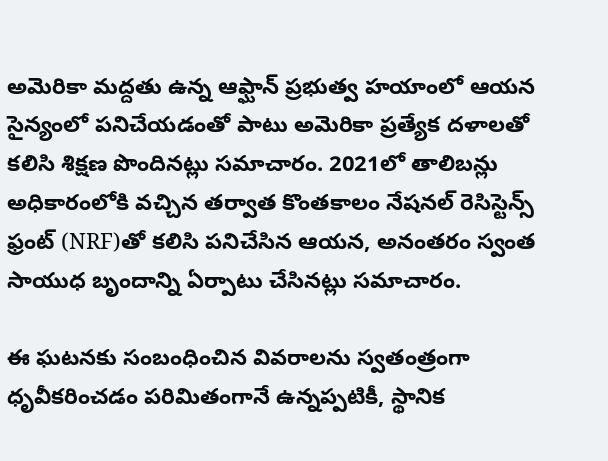అమెరికా మద్దతు ఉన్న ఆఫ్ఘాన్ ప్రభుత్వ హయాంలో ఆయన సైన్యంలో పనిచేయడంతో పాటు అమెరికా ప్రత్యేక దళాలతో కలిసి శిక్షణ పొందినట్లు సమాచారం. 2021లో తాలిబన్లు అధికారంలోకి వచ్చిన తర్వాత కొంతకాలం నేషనల్ రెసిస్టెన్స్ ఫ్రంట్ (NRF)తో కలిసి పనిచేసిన ఆయన, అనంతరం స్వంత సాయుధ బృందాన్ని ఏర్పాటు చేసినట్లు సమాచారం.

ఈ ఘటనకు సంబంధించిన వివరాలను స్వతంత్రంగా ధృవీకరించడం పరిమితంగానే ఉన్నప్పటికీ, స్థానిక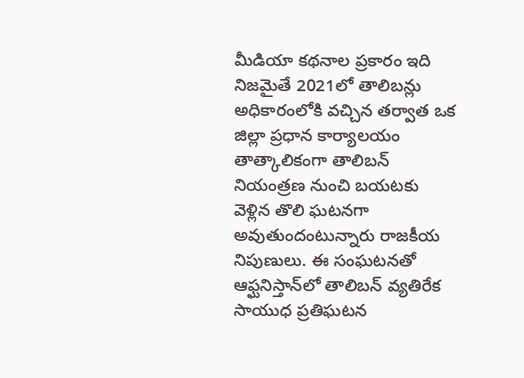మీడియా కథనాల ప్రకారం ఇది నిజమైతే 2021లో తాలిబన్లు అధికారంలోకి వచ్చిన తర్వాత ఒక జిల్లా ప్రధాన కార్యాలయం తాత్కాలికంగా తాలిబన్ నియంత్రణ నుంచి బయటకు వెళ్లిన తొలి ఘటనగా అవుతుందంటున్నారు రాజకీయ నిపుణులు. ఈ సంఘటనతో ఆఫ్ఘనిస్తాన్‌లో తాలిబన్ వ్యతిరేక సాయుధ ప్రతిఘటన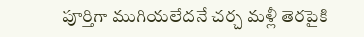పూర్తిగా ముగియలేదనే చర్చ మళ్లీ తెరపైకి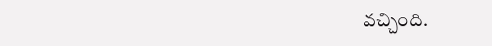వచ్చింది.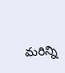మరిన్ని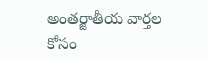అంతర్జాతీయ వార్తల కోసం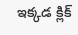ఇక్కడ క్లిక్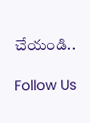చేయండి..

Follow Us